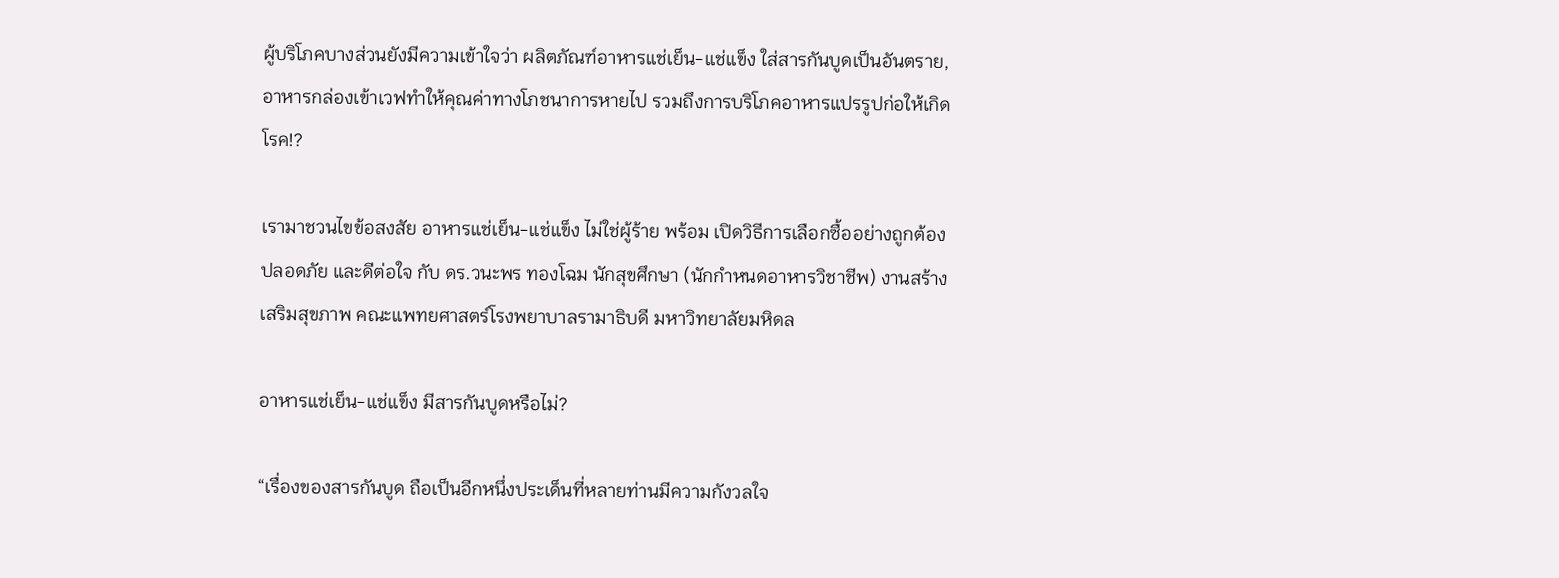ผู้บริโภคบางส่วนยังมีความเข้าใจว่า ผลิตภัณฑ์อาหารแช่เย็น-แช่แข็ง ใส่สารกันบูดเป็นอันตราย, อาหารกล่องเข้าเวฟทำให้คุณค่าทางโภชนาการหายไป รวมถึงการบริโภคอาหารแปรรูปก่อให้เกิดโรค!?

เรามาชวนไขข้อสงสัย อาหารแช่เย็น-แช่แข็ง ไม่ใช่ผู้ร้าย พร้อม เปิดวิธีการเลือกซื้ออย่างถูกต้อง ปลอดภัย และดีต่อใจ กับ ดร.วนะพร ทองโฉม นักสุขศึกษา (นักกำหนดอาหารวิชาชีพ) งานสร้างเสริมสุขภาพ คณะแพทยศาสตร์โรงพยาบาลรามาธิบดี มหาวิทยาลัยมหิดล

อาหารแช่เย็น-แช่แข็ง มีสารกันบูดหรือไม่?

“เรื่องของสารกันบูด ถือเป็นอีกหนึ่งประเด็นที่หลายท่านมีความกังวลใจ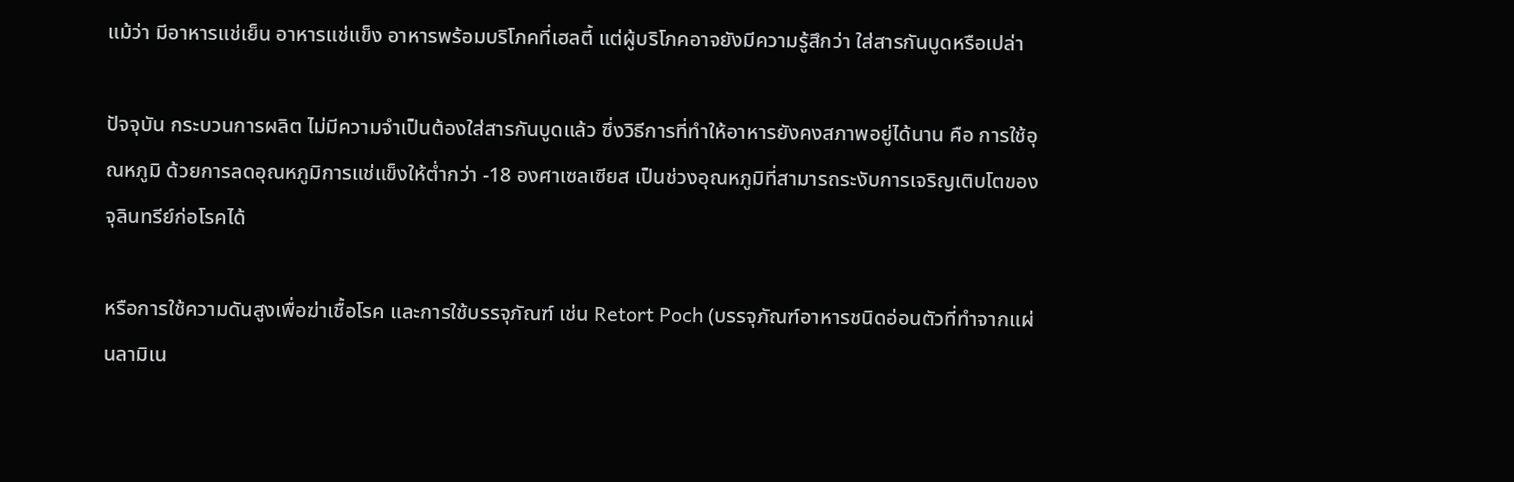แม้ว่า มีอาหารแช่เย็น อาหารแช่แข็ง อาหารพร้อมบริโภคที่เฮลตี้ แต่ผู้บริโภคอาจยังมีความรู้สึกว่า ใส่สารกันบูดหรือเปล่า

ปัจจุบัน กระบวนการผลิต ไม่มีความจำเป็นต้องใส่สารกันบูดแล้ว ซึ่งวิธีการที่ทำให้อาหารยังคงสภาพอยู่ได้นาน คือ การใช้อุณหภูมิ ด้วยการลดอุณหภูมิการแช่แข็งให้ต่ำกว่า -18 องศาเซลเซียส เป็นช่วงอุณหภูมิที่สามารถระงับการเจริญเติบโตของจุลินทรีย์ก่อโรคได้

หรือการใช้ความดันสูงเพื่อฆ่าเชื้อโรค และการใช้บรรจุภัณฑ์ เช่น Retort Poch (บรรจุภัณฑ์อาหารชนิดอ่อนตัวที่ทำจากแผ่นลามิเน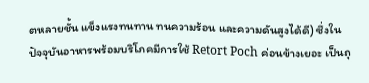ตหลายชั้น แข็งแรงทนทาน ทนความร้อน และความดันสูงได้ดี) ซึ่งในปัจจุบันอาหารพร้อมบริโภคมีการใช้ Retort Poch ค่อนข้างเยอะ เป็นถุ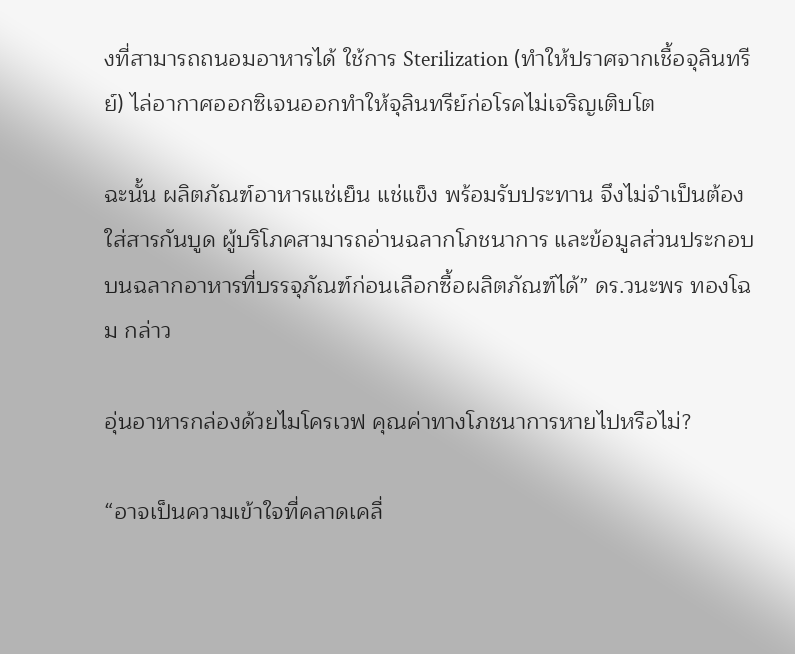งที่สามารถถนอมอาหารได้ ใช้การ Sterilization (ทำให้ปราศจากเชื้อจุลินทรีย์) ไล่อากาศออกซิเจนออกทำให้จุลินทรีย์ก่อโรคไม่เจริญเติบโต

ฉะนั้น ผลิตภัณฑ์อาหารแช่เย็น แช่แข็ง พร้อมรับประทาน จึงไม่จำเป็นต้องใส่สารกันบูด ผู้บริโภคสามารถอ่านฉลากโภชนาการ และข้อมูลส่วนประกอบบนฉลากอาหารที่บรรจุภัณฑ์ก่อนเลือกซื้อผลิตภัณฑ์ได้” ดร.วนะพร ทองโฉม กล่าว

อุ่นอาหารกล่องด้วยไมโครเวฟ คุณค่าทางโภชนาการหายไปหรือไม่?

“อาจเป็นความเข้าใจที่คลาดเคลื่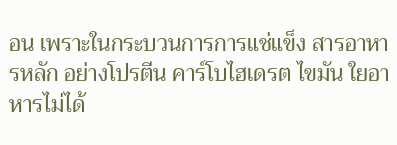อน เพราะในกระบวนการการแช่แข็ง สารอาหารหลัก อย่างโปรตีน คาร์โบไฮเดรต ไขมัน ใยอาหารไม่ได้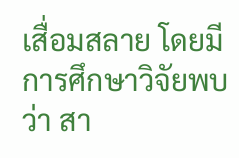เสื่อมสลาย โดยมีการศึกษาวิจัยพบว่า สา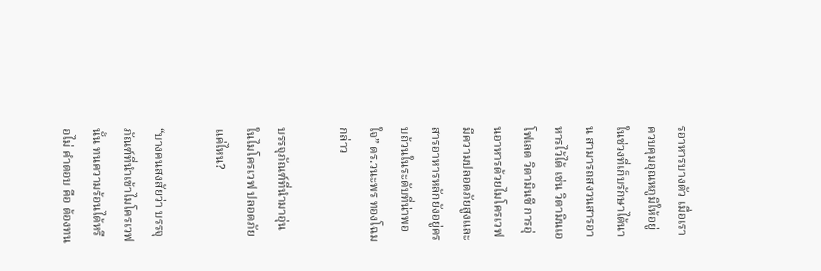รอาหารบางตัว เมื่อเราควบคุมอุณหภูมิให้อยู่ในช่วงที่เก็บรักษาได้นาน สามารถสงวนสารอาหารไว้ได้ เช่น วิตามินเอ โฟเลต วิตามินซี การอุ่นอาหารด้วยไมโครเวฟมีความปลอดภัยสูงและสารอาหารหลักยังอยู่ครบถ้วนในระดับที่น่าพอใจ” ดร.วนะพร ทองโฉม กล่าว

บรรจุภัณฑ์ที่นำมาอุ่นในไมโครเวฟ ปลอดภัยแค่ไหน?

“บางคนสงสัยว่า บรรจุภัณฑ์ที่นำเข้าไมโครเวฟนั้น ทนความร้อนได้หรือไม่ คำตอบ คือ ต้องทน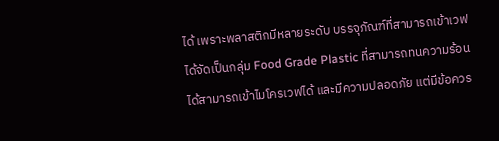ได้ เพราะพลาสติกมีหลายระดับ บรรจุภัณฑ์ที่สามารถเข้าเวฟได้จัดเป็นกลุ่ม Food Grade Plastic ที่สามารถทนความร้อนได้สามารถเข้าไมโครเวฟได้ และมีความปลอดภัย แต่มีข้อควร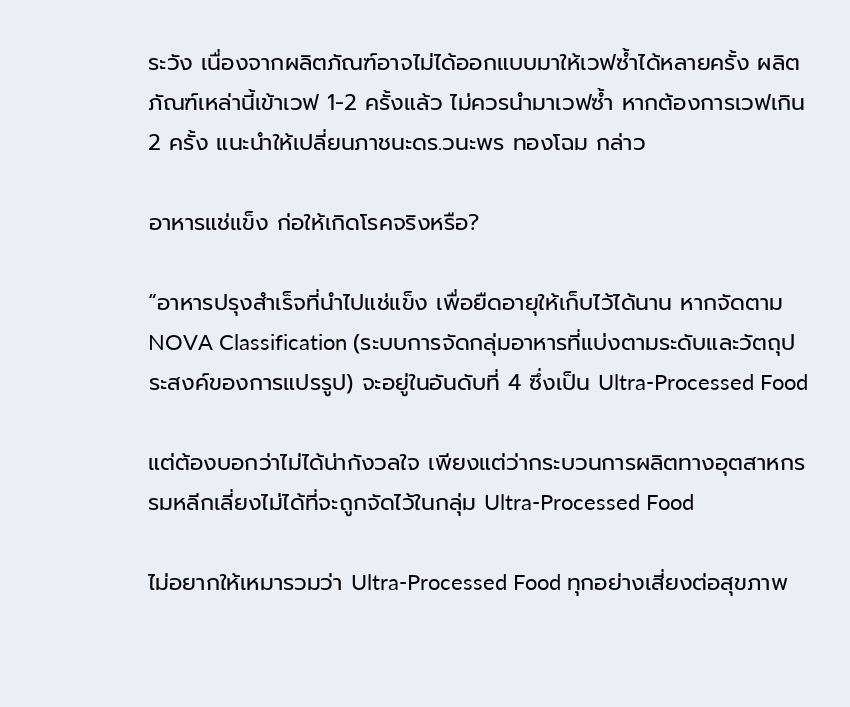ระวัง เนื่องจากผลิตภัณฑ์อาจไม่ได้ออกแบบมาให้เวฟซ้ำได้หลายครั้ง ผลิตภัณฑ์เหล่านี้เข้าเวฟ 1-2 ครั้งแล้ว ไม่ควรนำมาเวฟซ้ำ หากต้องการเวฟเกิน 2 ครั้ง แนะนำให้เปลี่ยนภาชนะดร.วนะพร ทองโฉม กล่าว

อาหารแช่แข็ง ก่อให้เกิดโรคจริงหรือ?

“อาหารปรุงสำเร็จที่นำไปแช่แข็ง เพื่อยืดอายุให้เก็บไว้ได้นาน หากจัดตาม NOVA Classification (ระบบการจัดกลุ่มอาหารที่แบ่งตามระดับและวัตถุประสงค์ของการแปรรูป) จะอยู่ในอันดับที่ 4 ซึ่งเป็น Ultra-Processed Food

แต่ต้องบอกว่าไม่ได้น่ากังวลใจ เพียงแต่ว่ากระบวนการผลิตทางอุตสาหกรรมหลีกเลี่ยงไม่ได้ที่จะถูกจัดไว้ในกลุ่ม Ultra-Processed Food

ไม่อยากให้เหมารวมว่า Ultra-Processed Food ทุกอย่างเสี่ยงต่อสุขภาพ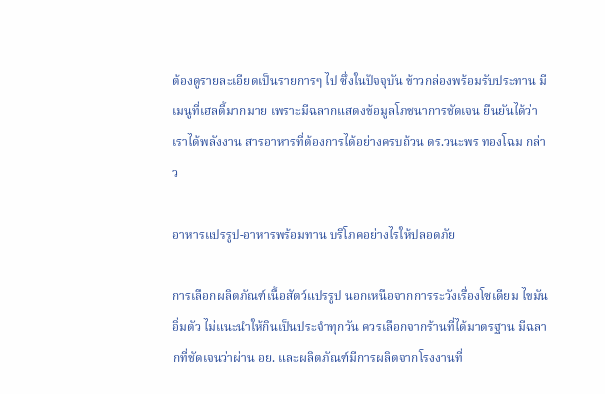ต้องดูรายละเอียดเป็นรายการๆ ไป ซึ่งในปัจจุบัน ข้าวกล่องพร้อมรับประทาน มีเมนูที่เฮลตี้มากมาย เพราะมีฉลากแสดงข้อมูลโภชนาการชัดเจน ยืนยันได้ว่า เราได้พลังงาน สารอาหารที่ต้องการได้อย่างครบถ้วน ดร.วนะพร ทองโฉม กล่าว

อาหารแปรรูป-อาหารพร้อมทาน บริโภคอย่างไรให้ปลอดภัย

การเลือกผลิตภัณฑ์เนื้อสัตว์แปรรูป นอกเหนือจากการระวังเรื่องโซเดียม ไขมันอิ่มตัว ไม่แนะนำให้กินเป็นประจำทุกวัน ควรเลือกจากร้านที่ได้มาตรฐาน มีฉลากที่ชัดเจนว่าผ่าน อย. และผลิตภัณฑ์มีการผลิตจากโรงงานที่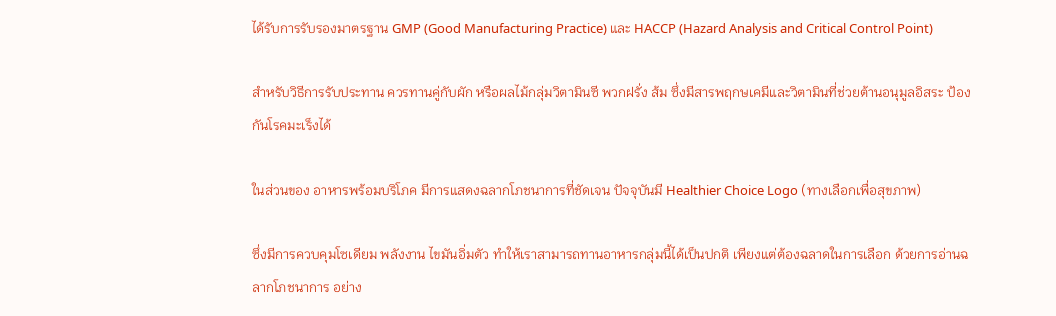ได้รับการรับรองมาตรฐาน GMP (Good Manufacturing Practice) และ HACCP (Hazard Analysis and Critical Control Point)

สำหรับวิธีการรับประทาน ควรทานคู่กับผัก หรือผลไม้กลุ่มวิตามินซี พวกฝรั่ง ส้ม ซึ่งมีสารพฤกษเคมีและวิตามินที่ช่วยต้านอนุมูลอิสระ ป้องกันโรคมะเร็งได้

ในส่วนของ อาหารพร้อมบริโภค มีการแสดงฉลากโภชนาการที่ชัดเจน ปัจจุบันมี Healthier Choice Logo (ทางเลือกเพื่อสุขภาพ)

ซึ่งมีการควบคุมโซเดียม พลังงาน ไขมันอิ่มตัว ทำให้เราสามารถทานอาหารกลุ่มนี้ได้เป็นปกติ เพียงแต่ต้องฉลาดในการเลือก ด้วยการอ่านฉลากโภชนาการ อย่าง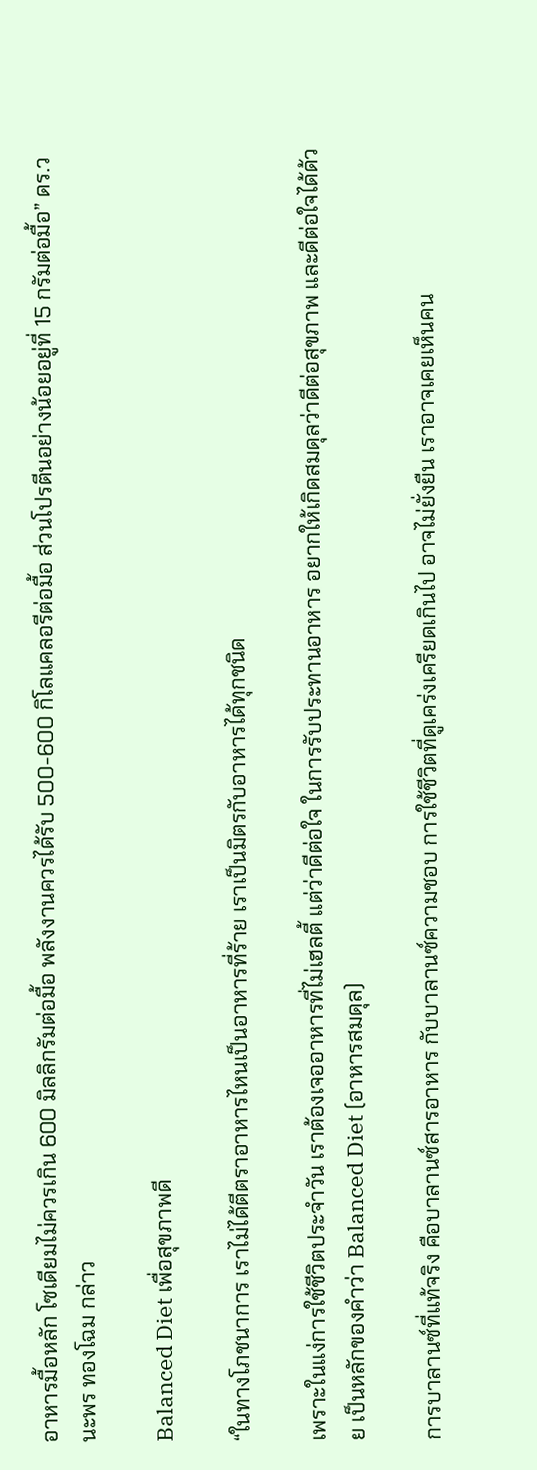อาหารมื้อหลัก โซเดียมไม่ควรเกิน 600 มิลลิกรัมต่อมื้อ พลังงานควรได้รับ 500-600 กิโลแคลอรีต่อมื้อ ส่วนโปรตีนอย่างน้อยอยู่ที่ 15 กรัมต่อมื้อ” ดร.วนะพร ทองโฉม กล่าว

Balanced Diet เพื่อสุขภาพดี

“ในทางโภชนาการ เราไม่ได้ตีตราอาหารไหนเป็นอาหารที่ร้าย เราเป็นมิตรกับอาหารได้ทุกชนิด

เพราะในแง่การใช้ชีวิตประจำวัน เราต้องเจออาหารที่ไม่เฮลตี้ แต่ว่าดีต่อใจ ในการรับประทานอาหาร อยากให้เกิดสมดุลว่าดีต่อสุขภาพ และดีต่อใจได้ด้วย เป็นหลักของคำว่า Balanced Diet (อาหารสมดุล)

การบาลานซ์ที่แท้จริง คือบาลานซ์สารอาหาร กับบาลานซ์ความชอบ การใช้ชีวิตที่ดูเคร่งเครียดเกินไป อาจไม่ยั่งยืน เราอาจเคยเห็นคน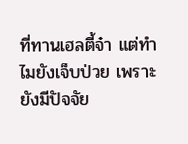ที่ทานเฮลตี้จ๋า แต่ทำไมยังเจ็บป่วย เพราะยังมีปัจจัย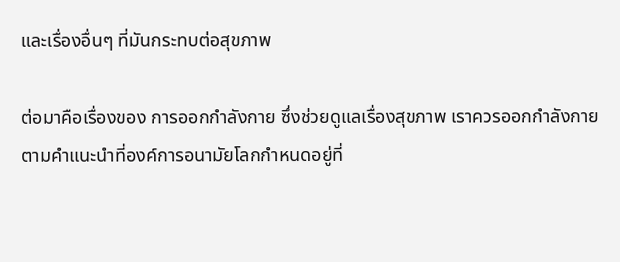และเรื่องอื่นๆ ที่มันกระทบต่อสุขภาพ

ต่อมาคือเรื่องของ การออกกำลังกาย ซึ่งช่วยดูแลเรื่องสุขภาพ เราควรออกกำลังกายตามคำแนะนำที่องค์การอนามัยโลกกำหนดอยู่ที่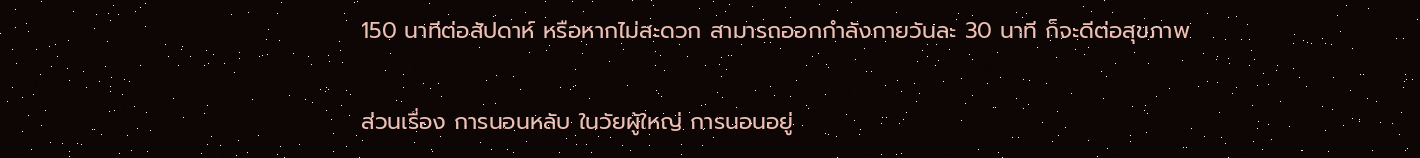150 นาทีต่อสัปดาห์ หรือหากไม่สะดวก สามารถออกกำลังกายวันละ 30 นาที ก็จะดีต่อสุขภาพ

ส่วนเรื่อง การนอนหลับ ในวัยผู้ใหญ่ การนอนอยู่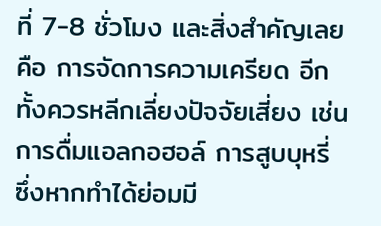ที่ 7-8 ชั่วโมง และสิ่งสำคัญเลยคือ การจัดการความเครียด อีกทั้งควรหลีกเลี่ยงปัจจัยเสี่ยง เช่น การดื่มแอลกอฮอล์ การสูบบุหรี่ ซึ่งหากทำได้ย่อมมี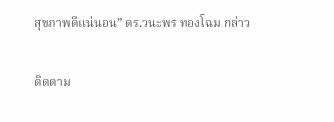สุขภาพดีแน่นอน” ดร.วนะพร ทองโฉม กล่าว

ติดตาม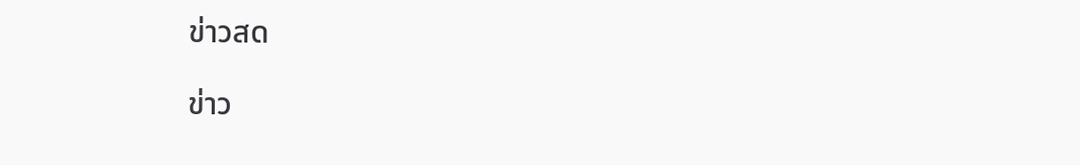ข่าวสด

ข่าว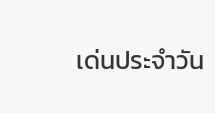เด่นประจำวัน